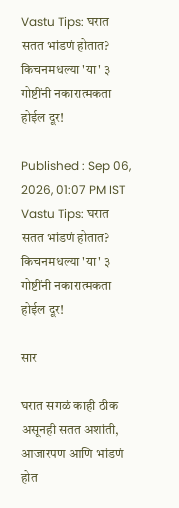Vastu Tips: घरात सतत भांडणं होतात? किचनमधल्या 'या' ३ गोष्टींनी नकारात्मकता होईल दूर!

Published : Sep 06, 2026, 01:07 PM IST
Vastu Tips: घरात सतत भांडणं होतात? किचनमधल्या 'या' ३ गोष्टींनी नकारात्मकता होईल दूर!

सार

घरात सगळं काही ठीक असूनही सतत अशांती, आजारपण आणि भांडणं होत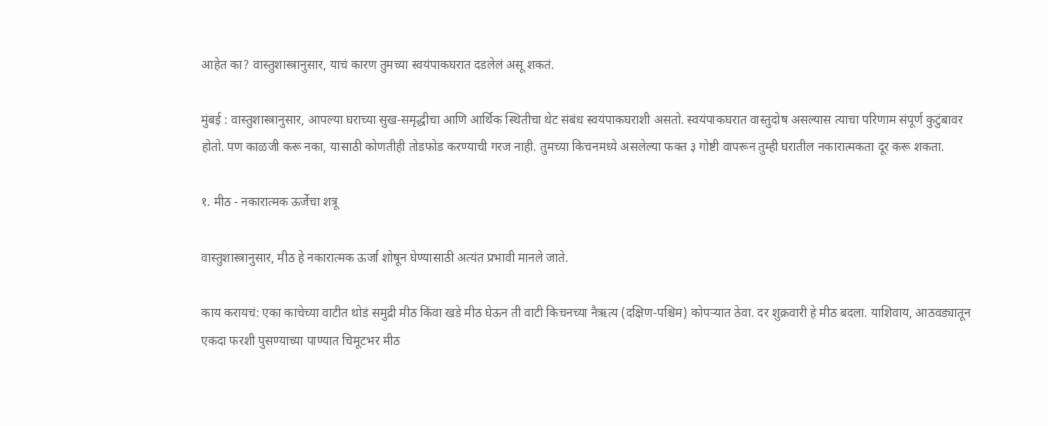आहेत का? वास्तुशास्त्रानुसार, याचं कारण तुमच्या स्वयंपाकघरात दडलेलं असू शकतं.

मुंबई : वास्तुशास्त्रानुसार, आपल्या घराच्या सुख-समृद्धीचा आणि आर्थिक स्थितीचा थेट संबंध स्वयंपाकघराशी असतो. स्वयंपाकघरात वास्तुदोष असल्यास त्याचा परिणाम संपूर्ण कुटुंबावर होतो. पण काळजी करू नका, यासाठी कोणतीही तोडफोड करण्याची गरज नाही. तुमच्या किचनमध्ये असलेल्या फक्त ३ गोष्टी वापरून तुम्ही घरातील नकारात्मकता दूर करू शकता.

१. मीठ - नकारात्मक ऊर्जेचा शत्रू

वास्तुशास्त्रानुसार, मीठ हे नकारात्मक ऊर्जा शोषून घेण्यासाठी अत्यंत प्रभावी मानले जाते.

काय करायचं: एका काचेच्या वाटीत थोडं समुद्री मीठ किंवा खडे मीठ घेऊन ती वाटी किचनच्या नैऋत्य (दक्षिण-पश्चिम) कोपऱ्यात ठेवा. दर शुक्रवारी हे मीठ बदला. याशिवाय, आठवड्यातून एकदा फरशी पुसण्याच्या पाण्यात चिमूटभर मीठ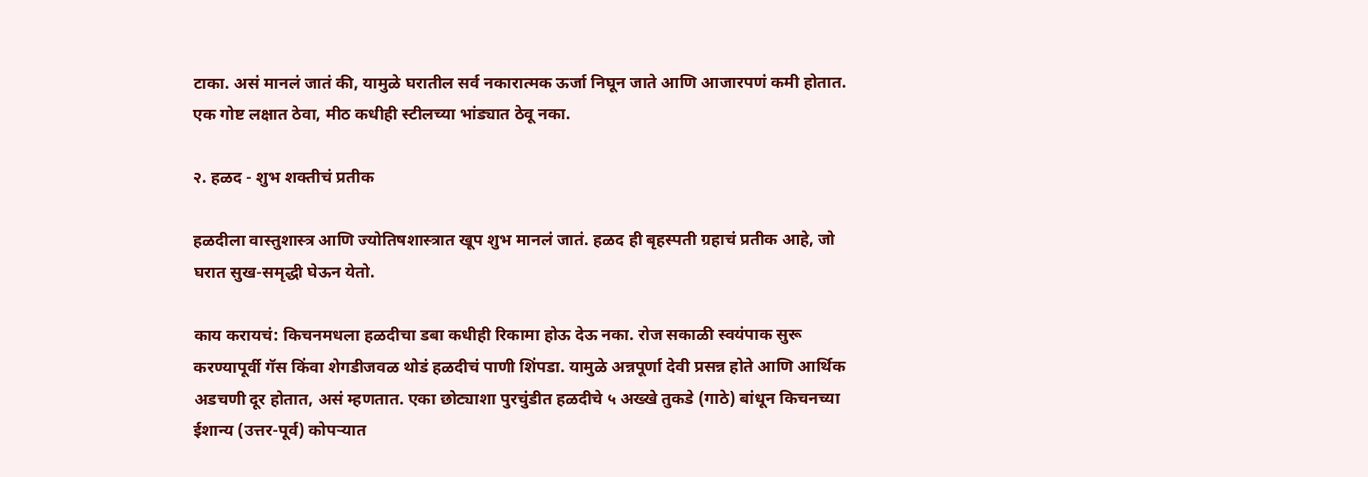टाका. असं मानलं जातं की, यामुळे घरातील सर्व नकारात्मक ऊर्जा निघून जाते आणि आजारपणं कमी होतात. एक गोष्ट लक्षात ठेवा, मीठ कधीही स्टीलच्या भांड्यात ठेवू नका.

२. हळद - शुभ शक्तीचं प्रतीक

हळदीला वास्तुशास्त्र आणि ज्योतिषशास्त्रात खूप शुभ मानलं जातं. हळद ही बृहस्पती ग्रहाचं प्रतीक आहे, जो घरात सुख-समृद्धी घेऊन येतो.

काय करायचं: किचनमधला हळदीचा डबा कधीही रिकामा होऊ देऊ नका. रोज सकाळी स्वयंपाक सुरू करण्यापूर्वी गॅस किंवा शेगडीजवळ थोडं हळदीचं पाणी शिंपडा. यामुळे अन्नपूर्णा देवी प्रसन्न होते आणि आर्थिक अडचणी दूर होतात, असं म्हणतात. एका छोट्याशा पुरचुंडीत हळदीचे ५ अख्खे तुकडे (गाठे) बांधून किचनच्या ईशान्य (उत्तर-पूर्व) कोपऱ्यात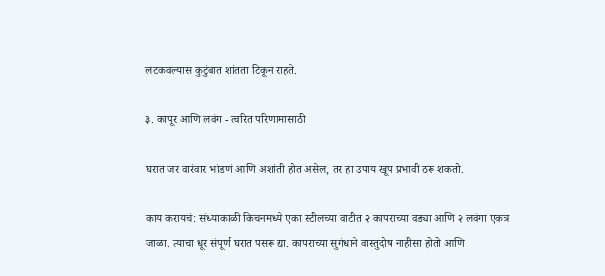लटकवल्यास कुटुंबात शांतता टिकून राहते.

३. कापूर आणि लवंग - त्वरित परिणामासाठी

घरात जर वारंवार भांडणं आणि अशांती होत असेल, तर हा उपाय खूप प्रभावी ठरू शकतो.

काय करायचं: संध्याकाळी किचनमध्ये एका स्टीलच्या वाटीत २ कापराच्या वड्या आणि २ लवंगा एकत्र जाळा. त्याचा धूर संपूर्ण घरात पसरू द्या. कापराच्या सुगंधाने वास्तुदोष नाहीसा होतो आणि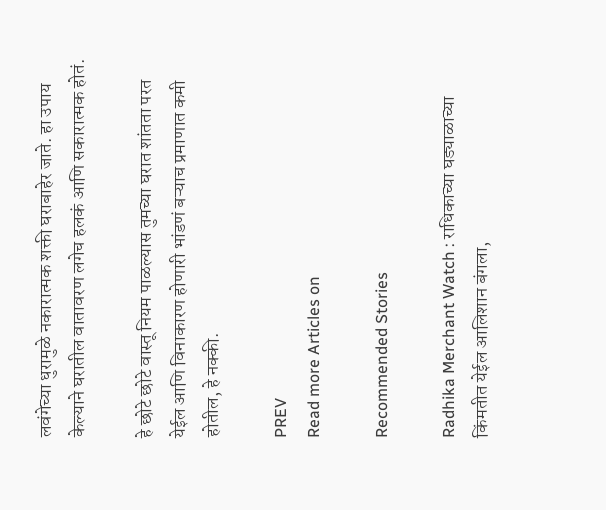लवंगेच्या धुरामुळे नकारात्मक शक्ती घराबाहेर जाते. हा उपाय केल्याने घरातील वातावरण लगेच हलकं आणि सकारात्मक होतं.

हे छोटे छोटे वास्तू नियम पाळल्यास तुमच्या घरात शांतता परत येईल आणि विनाकारण होणारी भांडणं बऱ्याच प्रमाणात कमी होतील, हे नक्की.

PREV
Read more Articles on

Recommended Stories

Radhika Merchant Watch : राधिकाच्या घड्याळाच्या किंमतीत येईल आलिशान बंगला,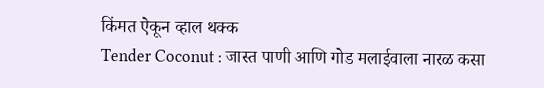किंमत ऐकून व्हाल थक्क
Tender Coconut : जास्त पाणी आणि गोड मलाईवाला नारळ कसा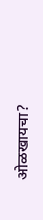ओळखायचा?